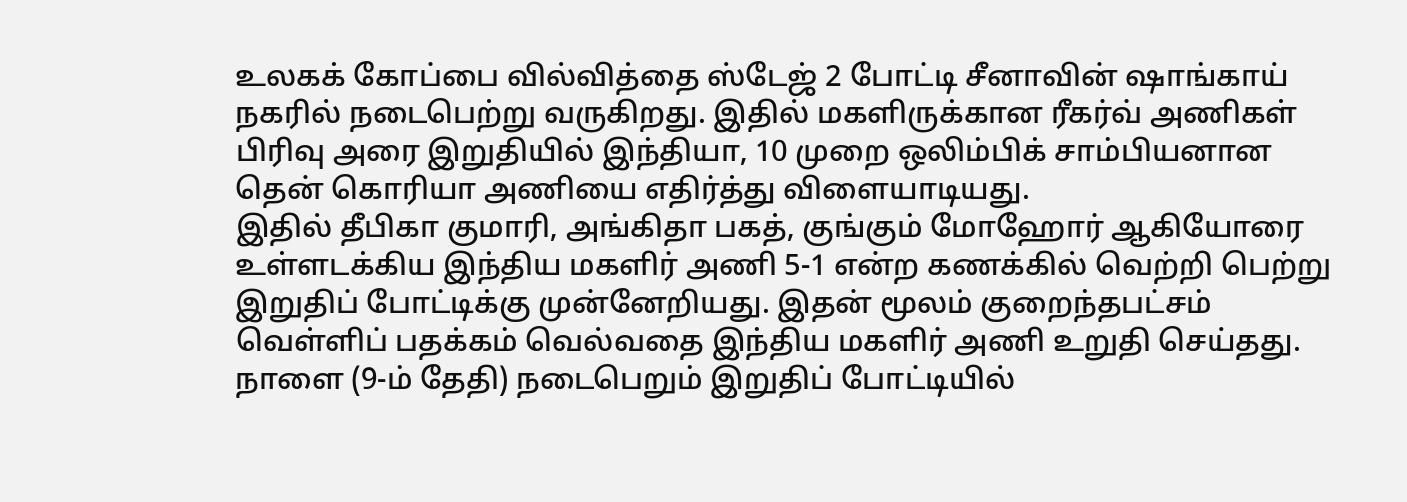உலகக் கோப்பை வில்வித்தை ஸ்டேஜ் 2 போட்டி சீனாவின் ஷாங்காய் நகரில் நடைபெற்று வருகிறது. இதில் மகளிருக்கான ரீகர்வ் அணிகள் பிரிவு அரை இறுதியில் இந்தியா, 10 முறை ஒலிம்பிக் சாம்பியனான தென் கொரியா அணியை எதிர்த்து விளையாடியது.
இதில் தீபிகா குமாரி, அங்கிதா பகத், குங்கும் மோஹோர் ஆகியோரை உள்ளடக்கிய இந்திய மகளிர் அணி 5-1 என்ற கணக்கில் வெற்றி பெற்று இறுதிப் போட்டிக்கு முன்னேறியது. இதன் மூலம் குறைந்தபட்சம் வெள்ளிப் பதக்கம் வெல்வதை இந்திய மகளிர் அணி உறுதி செய்தது.
நாளை (9-ம் தேதி) நடைபெறும் இறுதிப் போட்டியில்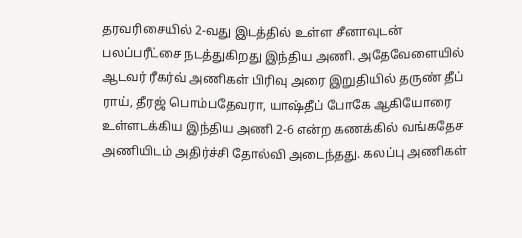தரவரிசையில் 2-வது இடத்தில் உள்ள சீனாவுடன் பலப்பரீட்சை நடத்துகிறது இந்திய அணி. அதேவேளையில் ஆடவர் ரீகர்வ் அணிகள் பிரிவு அரை இறுதியில் தருண் தீப் ராய், தீரஜ் பொம்பதேவரா, யாஷ்தீப் போகே ஆகியோரை உள்ளடக்கிய இந்திய அணி 2-6 என்ற கணக்கில் வங்கதேச அணியிடம் அதிர்ச்சி தோல்வி அடைந்தது. கலப்பு அணிகள்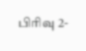பிரிவு 2-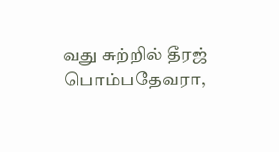வது சுற்றில் தீரஜ் பொம்பதேவரா,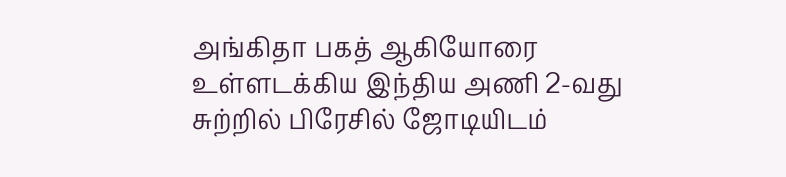அங்கிதா பகத் ஆகியோரை உள்ளடக்கிய இந்திய அணி 2-வது சுற்றில் பிரேசில் ஜோடியிடம்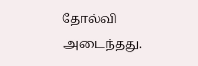தோல்வி அடைந்தது.